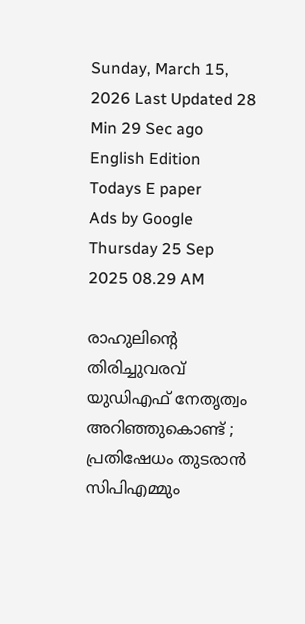Sunday, March 15, 2026 Last Updated 28 Min 29 Sec ago English Edition
Todays E paper
Ads by Google
Thursday 25 Sep 2025 08.29 AM

രാഹുലിന്റെ തിരിച്ചുവരവ് യുഡിഎഫ് നേതൃത്വം അറിഞ്ഞുകൊണ്ട് ; പ്രതിഷേധം തുടരാന്‍ സിപിഎമ്മും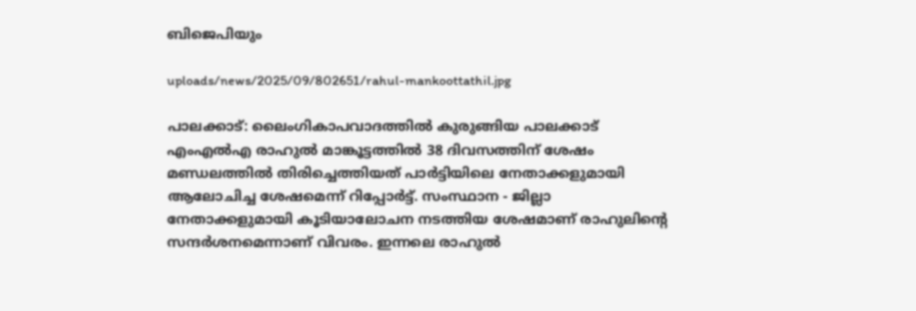ബിജെപിയും

uploads/news/2025/09/802651/rahul-mankoottathil.jpg

പാലക്കാട്: ലൈംഗികാപവാദത്തില്‍ കുരുങ്ങിയ പാലക്കാട് എംഎല്‍എ രാഹുല്‍ മാങ്കൂട്ടത്തില്‍ 38 ദിവസത്തിന് ശേഷം മണ്ഡലത്തില്‍ തിരിച്ചെത്തിയത് പാര്‍ട്ടിയിലെ നേതാക്കളുമായി ആലോചിച്ച ശേഷമെന്ന് റിപ്പോര്‍ട്ട്. സംസ്ഥാന - ജില്ലാ നേതാക്കളുമായി കൂടിയാലോചന നടത്തിയ ശേഷമാണ് രാഹുലിന്റെ സന്ദര്‍ശനമെന്നാണ് വിവരം. ഇന്നലെ രാഹുല്‍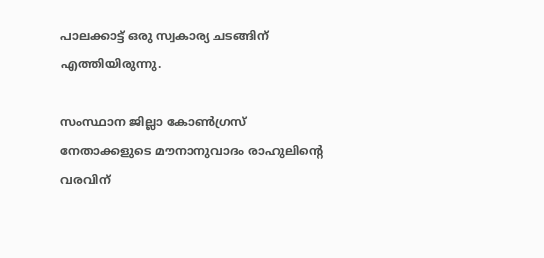പാലക്കാട്ട് ഒരു സ്വകാര്യ ചടങ്ങിന് എത്തിയിരുന്നു.

സംസ്ഥാന ജില്ലാ കോണ്‍ഗ്രസ് നേതാക്കളുടെ മൗനാനുവാദം രാഹുലിന്റെ വരവിന്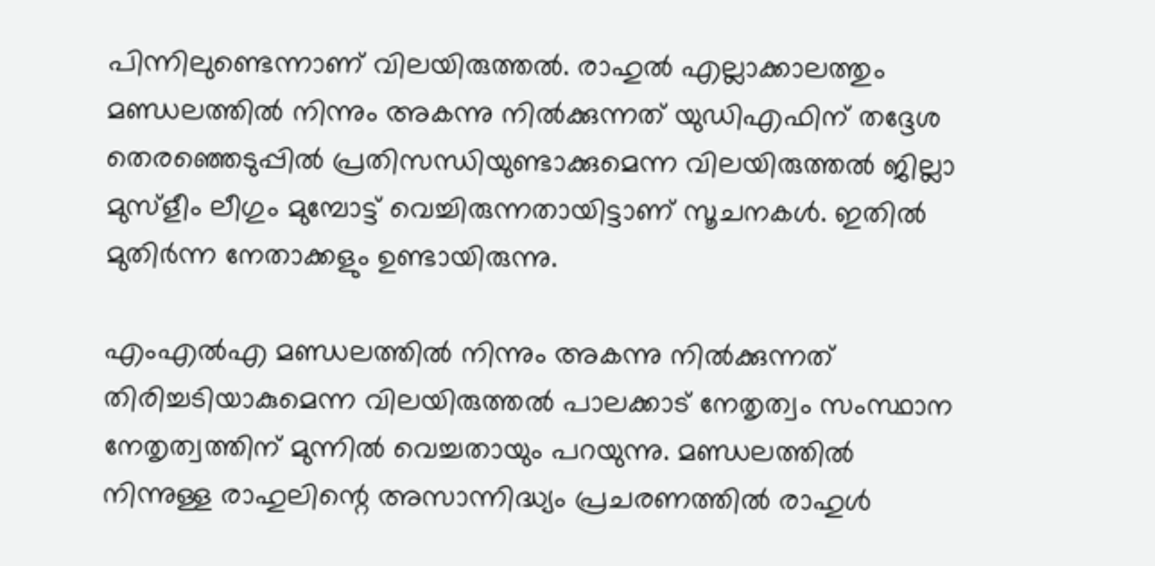പിന്നിലുണ്ടെന്നാണ് വിലയിരുത്തല്‍. രാഹുല്‍ എല്ലാക്കാലത്തും മണ്ഡലത്തില്‍ നിന്നും അകന്നു നില്‍ക്കുന്നത് യുഡിഎഫിന് തദ്ദേശ തെരഞ്ഞെടുപ്പില്‍ പ്രതിസന്ധിയുണ്ടാക്കുമെന്ന വിലയിരുത്തല്‍ ജില്ലാ മുസ്‌ളീം ലീഗും മുമ്പോട്ട് വെച്ചിരുന്നതായിട്ടാണ് സൂചനകള്‍. ഇതില്‍ മുതിര്‍ന്ന നേതാക്കളും ഉണ്ടായിരുന്നു.

എംഎല്‍എ മണ്ഡലത്തില്‍ നിന്നും അകന്നു നില്‍ക്കുന്നത് തിരിച്ചടിയാകുമെന്ന വിലയിരുത്തല്‍ പാലക്കാട് നേതൃത്വം സംസ്ഥാന നേതൃത്വത്തിന് മുന്നില്‍ വെച്ചതായും പറയുന്നു. മണ്ഡലത്തില്‍ നിന്നുള്ള രാഹുലിന്റെ അസാന്നിദ്ധ്യം പ്രചരണത്തില്‍ രാഹുള്‍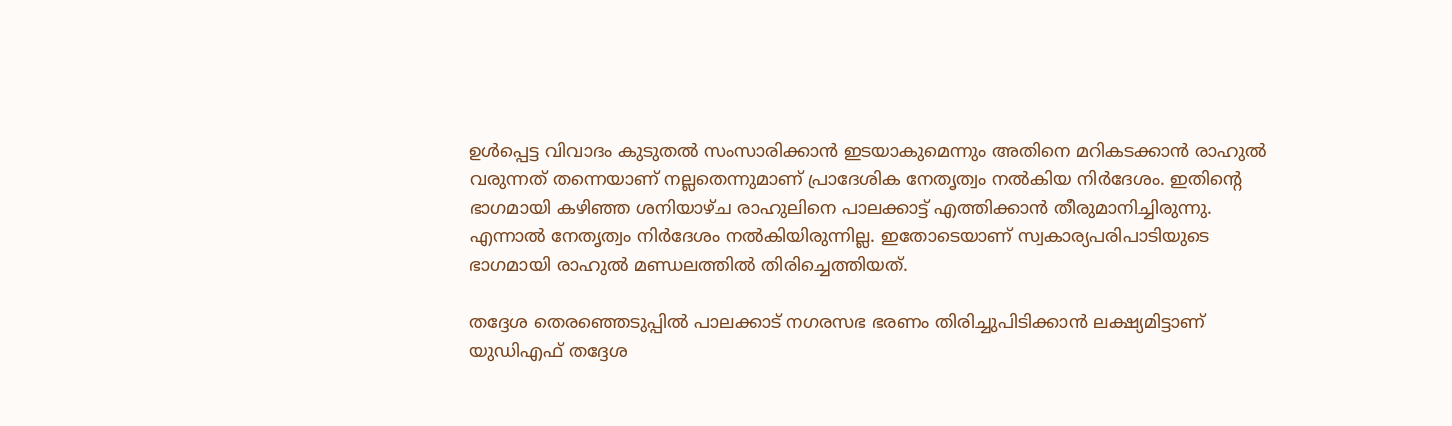ഉള്‍പ്പെട്ട വിവാദം കുടുതല്‍ സംസാരിക്കാന്‍ ഇടയാകുമെന്നും അതിനെ മറികടക്കാന്‍ രാഹുല്‍ വരുന്നത് തന്നെയാണ് നല്ലതെന്നുമാണ് പ്രാദേശിക നേതൃത്വം നല്‍കിയ നിര്‍ദേശം. ഇതിന്റെ ഭാഗമായി കഴിഞ്ഞ ശനിയാഴ്ച രാഹുലിനെ പാലക്കാട്ട് എത്തിക്കാന്‍ തീരുമാനിച്ചിരുന്നു. എന്നാല്‍ നേതൃത്വം നിര്‍ദേശം നല്‍കിയിരുന്നില്ല. ഇതോടെയാണ് സ്വകാര്യപരിപാടിയുടെ ഭാഗമായി രാഹുല്‍ മണ്ഡലത്തില്‍ തിരിച്ചെത്തിയത്.

തദ്ദേശ തെരഞ്ഞെടുപ്പില്‍ പാലക്കാട് നഗരസഭ ഭരണം തിരിച്ചുപിടിക്കാന്‍ ലക്ഷ്യമിട്ടാണ് യുഡിഎഫ് തദ്ദേശ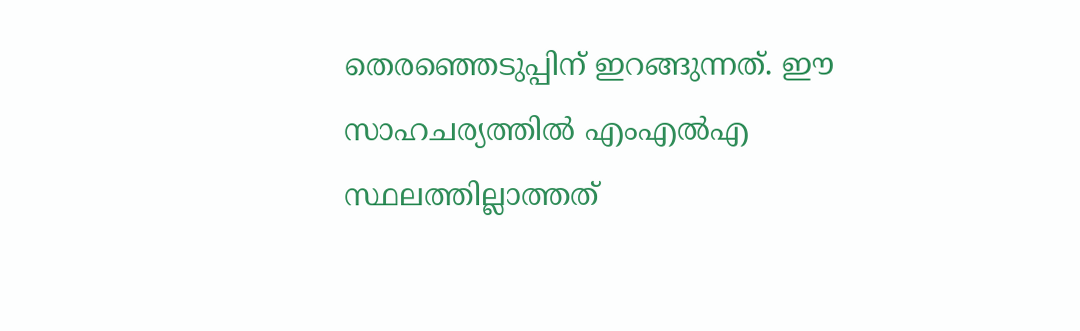തെരഞ്ഞെടുപ്പിന് ഇറങ്ങുന്നത്. ഈ സാഹചര്യത്തില്‍ എംഎല്‍എ സ്ഥലത്തില്ലാത്തത്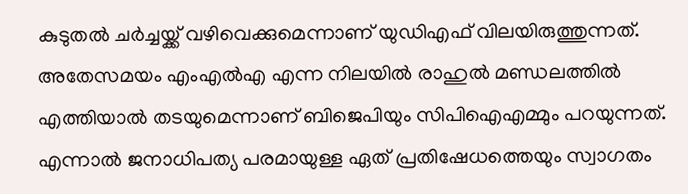കുടുതല്‍ ചര്‍ച്ചയ്ക്ക് വഴിവെക്കുമെന്നാണ് യുഡിഎഫ് വിലയിരുത്തുന്നത്. അതേസമയം എംഎല്‍എ എന്ന നിലയില്‍ രാഹുല്‍ മണ്ഡലത്തില്‍ എത്തിയാല്‍ തടയുമെന്നാണ് ബിജെപിയും സിപിഐഎമ്മും പറയുന്നത്. എന്നാല്‍ ജനാധിപത്യ പരമായുള്ള ഏത് പ്രതിഷേധത്തെയും സ്വാഗതം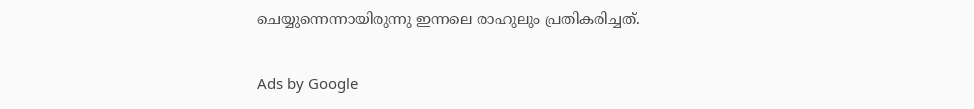ചെയ്യുന്നെന്നായിരുന്നു ഇന്നലെ രാഹുലും പ്രതികരിച്ചത്.

Ads by Google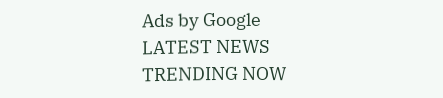Ads by Google
LATEST NEWS
TRENDING NOW